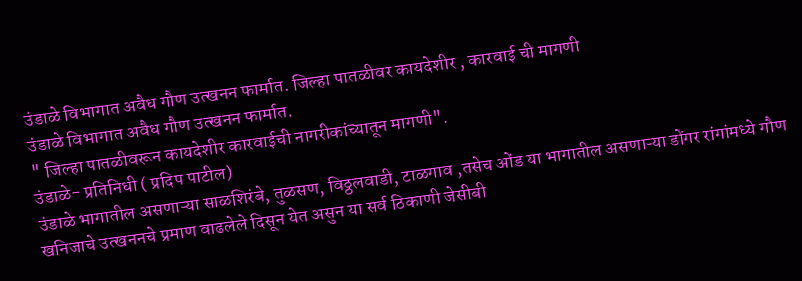उंडाळे विभागात अवैध गौण उत्खनन फार्मात. जिल्हा पातळीवर कायदेशीर , कारवाई ची मागणी
उंडाळे विभागात अवैध गौण उत्खनन फार्मात.
" जिल्हा पातळीवरून कायदेशीर कारवाईची नागरीकांच्यातून मागणी".
उंडाळे- प्रतिनिधी ( प्रदिप पाटील)
उंडाळे भागातील असणाऱ्या साळशिरंबे, तुळसण, विठ्ठलवाडी, टाळगाव ,तसेच ओंड या भागातील असणाऱ्या डोंगर रांगांमध्ये गौण खनिजाचे उत्खननचे प्रमाण वाढलेले दिसून येत असुन या सर्व ठिकाणी जेसीबी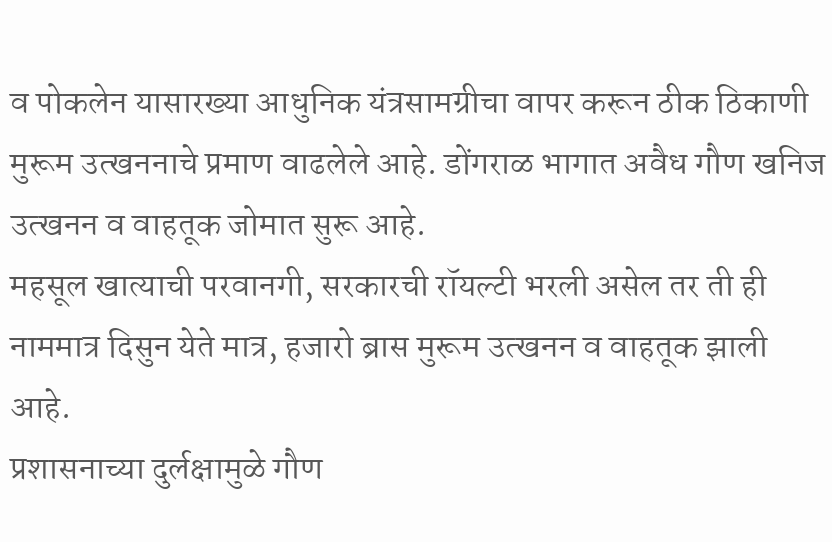व पोकलेन यासारख्या आधुनिक यंत्रसामग्रीचा वापर करून ठीक ठिकाणी मुरूम उत्खननाचे प्रमाण वाढलेले आहे. डोंगराळ भागात अवैध गौण खनिज उत्खनन व वाहतूक जोमात सुरू आहे.
महसूल खात्याची परवानगी, सरकारची रॉयल्टी भरली असेल तर ती ही नाममात्र दिसुन येते मात्र, हजारो ब्रास मुरूम उत्खनन व वाहतूक झाली आहे.
प्रशासनाच्या दुर्लक्षामुळे गौण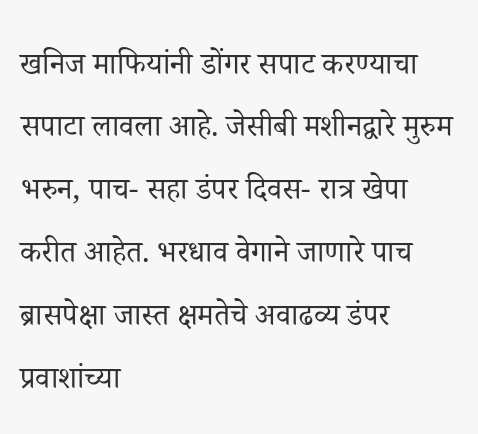खनिज माफियांनी डोंगर सपाट करण्याचा सपाटा लावला आहे. जेसीबी मशीनद्वारे मुरुम भरुन, पाच- सहा डंपर दिवस- रात्र खेपा करीत आहेत. भरधाव वेगाने जाणारे पाच ब्रासपेक्षा जास्त क्षमतेचे अवाढव्य डंपर प्रवाशांच्या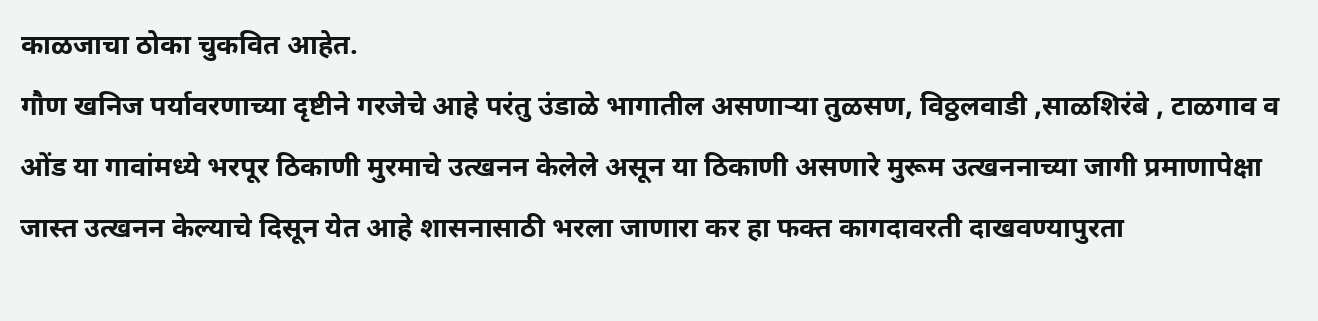काळजाचा ठोका चुकवित आहेत.
गौण खनिज पर्यावरणाच्या दृष्टीने गरजेचे आहे परंतु उंडाळे भागातील असणाऱ्या तुळसण, विठ्ठलवाडी ,साळशिरंबे , टाळगाव व ओंड या गावांमध्ये भरपूर ठिकाणी मुरमाचे उत्खनन केलेले असून या ठिकाणी असणारे मुरूम उत्खननाच्या जागी प्रमाणापेक्षा जास्त उत्खनन केल्याचे दिसून येत आहे शासनासाठी भरला जाणारा कर हा फक्त कागदावरती दाखवण्यापुरता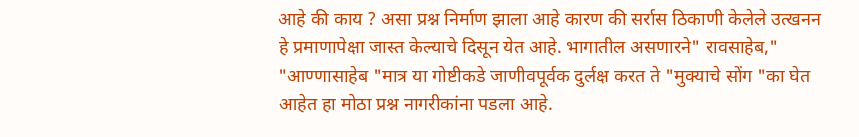आहे की काय ? असा प्रश्न निर्माण झाला आहे कारण की सर्रास ठिकाणी केलेले उत्खनन हे प्रमाणापेक्षा जास्त केल्याचे दिसून येत आहे. भागातील असणारने" रावसाहेब," "आण्णासाहेब "मात्र या गोष्टीकडे जाणीवपूर्वक दुर्लक्ष करत ते "मुक्याचे सोंग "का घेत आहेत हा मोठा प्रश्न नागरीकांना पडला आहे.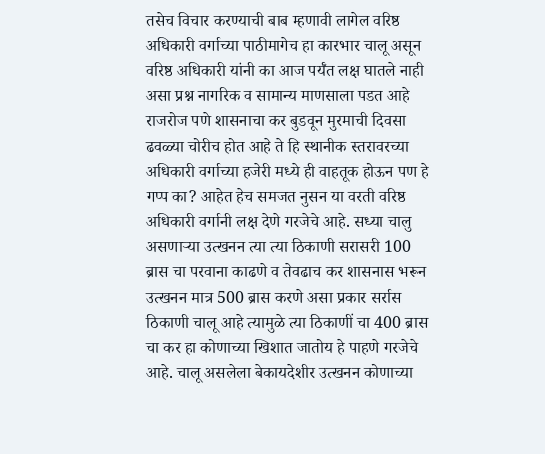तसेच विचार करण्याची बाब म्हणावी लागेल वरिष्ठ अधिकारी वर्गाच्या पाठीमागेच हा कारभार चालू असून वरिष्ठ अधिकारी यांनी का आज पर्यँत लक्ष घातले नाही असा प्रश्न नागरिक व सामान्य माणसाला पडत आहे राजरोज पणे शासनाचा कर बुडवून मुरमाची दिवसा ढवळ्या चोरीच होत आहे ते हि स्थानीक स्तरावरच्या अधिकारी वर्गाच्या हजेरी मध्ये ही वाहतूक होऊन पण हे गप्प का? आहेत हेच समजत नुसन या वरती वरिष्ठ अधिकारी वर्गानी लक्ष देणे गरजेचे आहे. सध्या चालु असणाऱ्या उत्खनन त्या त्या ठिकाणी सरासरी 100 ब्रास चा परवाना काढणे व तेवढाच कर शासनास भरून उत्खनन मात्र 500 ब्रास करणे असा प्रकार सर्रास ठिकाणी चालू आहे त्यामुळे त्या ठिकाणीं चा 400 ब्रास चा कर हा कोणाच्या खिशात जातोय हे पाहणे गरजेचे आहे. चालू असलेला बेकायदेशीर उत्खनन कोणाच्या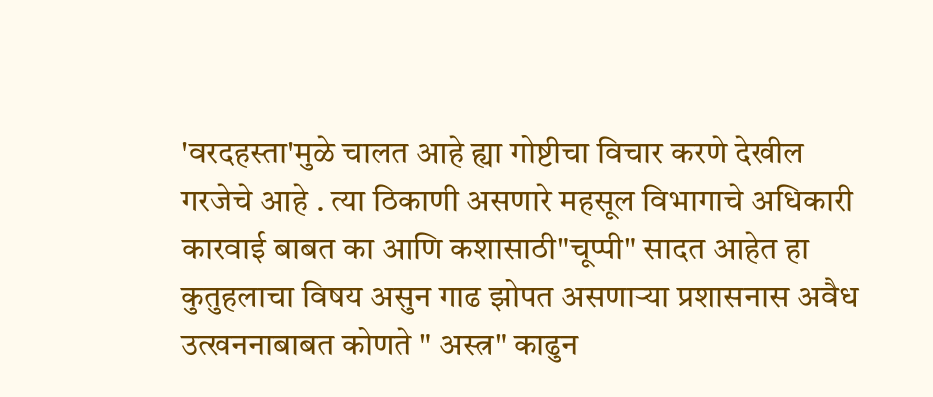'वरदहस्ता'मुळे चालत आहे ह्या गोष्टीचा विचार करणे देखील गरजेचे आहे . त्या ठिकाणी असणारे महसूल विभागाचे अधिकारी कारवाई बाबत का आणि कशासाठी"चूप्पी" सादत आहेत हा कुतुहलाचा विषय असुन गाढ झोपत असणाऱ्या प्रशासनास अवैध उत्खननाबाबत कोणते " अस्त्र" काढुन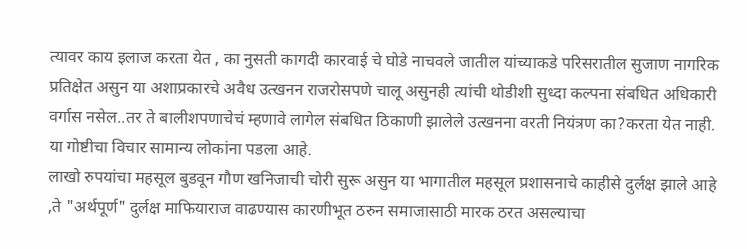त्यावर काय इलाज करता येत , का नुसती कागदी कारवाई चे घोडे नाचवले जातील यांच्याकडे परिसरातील सुजाण नागरिक प्रतिक्षेत असुन या अशाप्रकारचे अवैध उत्खनन राजरोसपणे चालू असुनही त्यांची थोडीशी सुध्दा कल्पना संबधित अधिकारी वर्गास नसेल..तर ते बालीशपणाचेचं म्हणावे लागेल संबधित ठिकाणी झालेले उत्खनना वरती नियंत्रण का?करता येत नाही. या गोष्टीचा विचार सामान्य लोकांना पडला आहे.
लाखो रुपयांचा महसूल बुडवून गौण खनिजाची चोरी सुरू असुन या भागातील महसूल प्रशासनाचे काहीसे दुर्लक्ष झाले आहे ,ते "अर्थपूर्ण" दुर्लक्ष माफियाराज वाढण्यास कारणीभूत ठरुन समाजासाठी मारक ठरत असल्याचा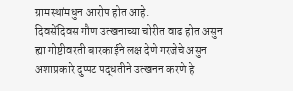ग्रामस्थांमधुन आरोप होत आहे.
दिवसेंदिवस गौण उत्खनाच्या चोरीत वाढ होत असुन ह्या गोष्टीवरती बारकाईने लक्ष देणे गरजेचे असुन अशाप्रकारे दुप्पट पद्धतीने उत्खनन करणे हे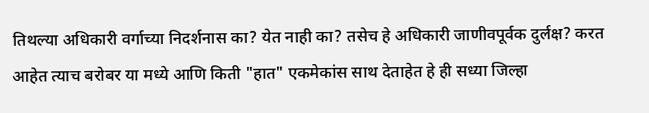तिथल्या अधिकारी वर्गाच्या निदर्शनास का? येत नाही का? तसेच हे अधिकारी जाणीवपूर्वक दुर्लक्ष? करत आहेत त्याच बरोबर या मध्ये आणि किती "हात" एकमेकांस साथ देताहेत हे ही सध्या जिल्हा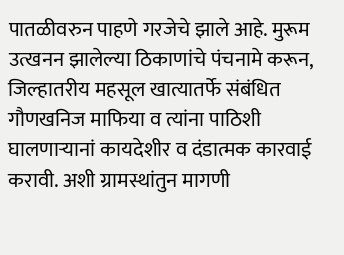पातळीवरुन पाहणे गरजेचे झाले आहे. मुरूम उत्खनन झालेल्या ठिकाणांचे पंचनामे करून, जिल्हातरीय महसूल खात्यातर्फे संबंधित गौणखनिज माफिया व त्यांना पाठिशी घालणाऱ्यानां कायदेशीर व दंडात्मक कारवाई करावी. अशी ग्रामस्थांतुन मागणी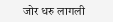जोर धरु लागली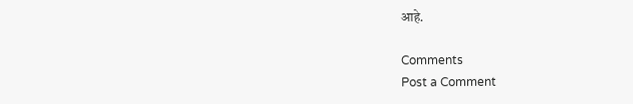आहे.

Comments
Post a Comment